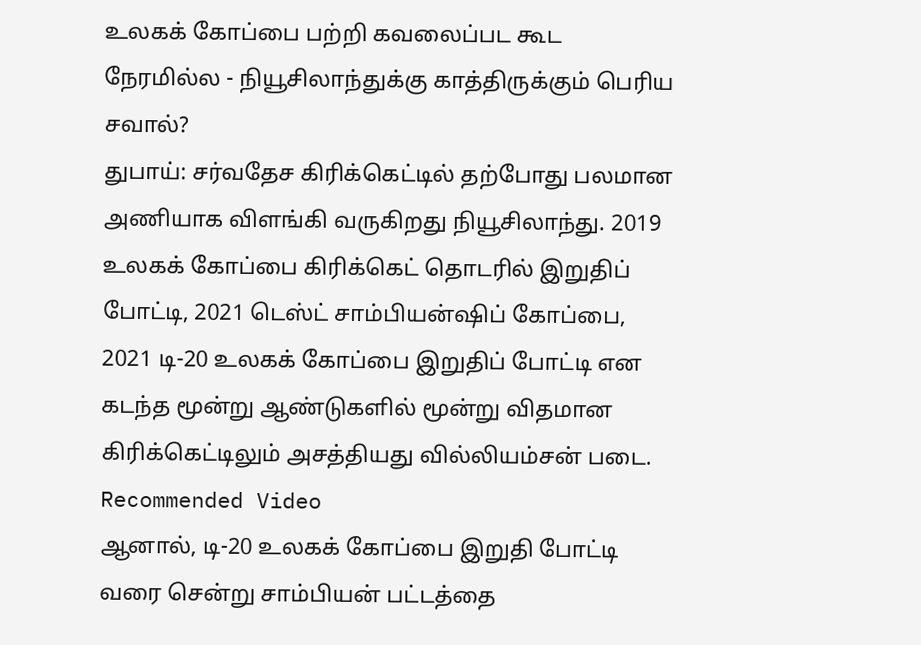உலகக் கோப்பை பற்றி கவலைப்பட கூட நேரமில்ல - நியூசிலாந்துக்கு காத்திருக்கும் பெரிய சவால்?
துபாய்: சர்வதேச கிரிக்கெட்டில் தற்போது பலமான அணியாக விளங்கி வருகிறது நியூசிலாந்து. 2019 உலகக் கோப்பை கிரிக்கெட் தொடரில் இறுதிப் போட்டி, 2021 டெஸ்ட் சாம்பியன்ஷிப் கோப்பை, 2021 டி-20 உலகக் கோப்பை இறுதிப் போட்டி என கடந்த மூன்று ஆண்டுகளில் மூன்று விதமான கிரிக்கெட்டிலும் அசத்தியது வில்லியம்சன் படை.
Recommended Video
ஆனால், டி-20 உலகக் கோப்பை இறுதி போட்டி வரை சென்று சாம்பியன் பட்டத்தை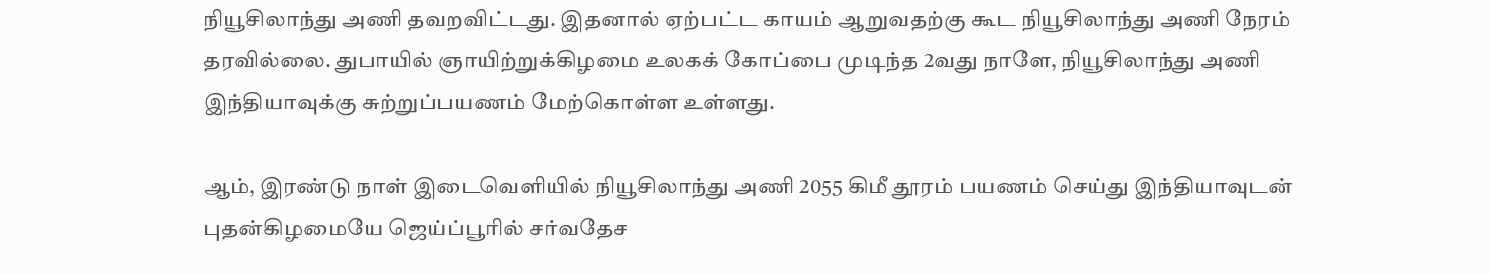நியூசிலாந்து அணி தவறவிட்டது. இதனால் ஏற்பட்ட காயம் ஆறுவதற்கு கூட நியூசிலாந்து அணி நேரம் தரவில்லை. துபாயில் ஞாயிற்றுக்கிழமை உலகக் கோப்பை முடிந்த 2வது நாளே, நியூசிலாந்து அணி இந்தியாவுக்கு சுற்றுப்பயணம் மேற்கொள்ள உள்ளது.

ஆம், இரண்டு நாள் இடைவெளியில் நியூசிலாந்து அணி 2055 கிமீ தூரம் பயணம் செய்து இந்தியாவுடன் புதன்கிழமையே ஜெய்ப்பூரில் சர்வதேச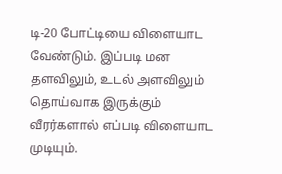டி-20 போட்டியை விளையாட வேண்டும். இப்படி மன தளவிலும், உடல் அளவிலும் தொய்வாக இருக்கும் வீரர்களால் எப்படி விளையாட முடியும்.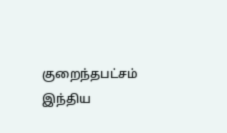குறைந்தபட்சம் இந்திய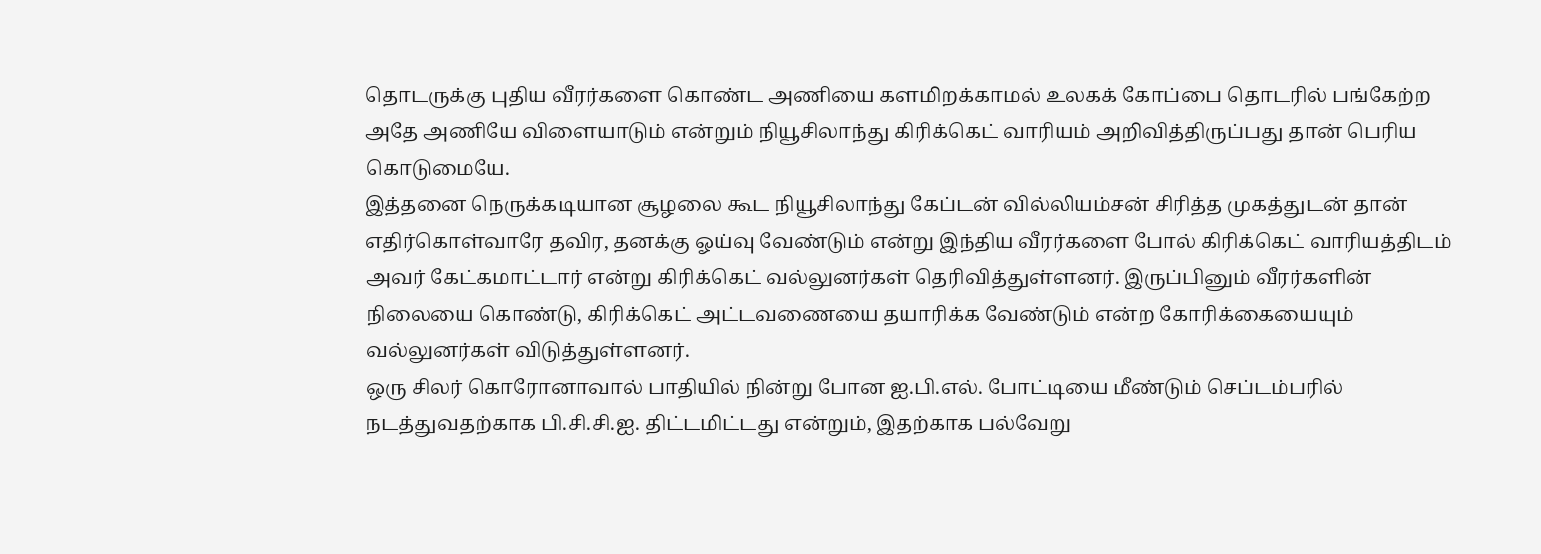தொடருக்கு புதிய வீரர்களை கொண்ட அணியை களமிறக்காமல் உலகக் கோப்பை தொடரில் பங்கேற்ற அதே அணியே விளையாடும் என்றும் நியூசிலாந்து கிரிக்கெட் வாரியம் அறிவித்திருப்பது தான் பெரிய கொடுமையே.
இத்தனை நெருக்கடியான சூழலை கூட நியூசிலாந்து கேப்டன் வில்லியம்சன் சிரித்த முகத்துடன் தான் எதிர்கொள்வாரே தவிர, தனக்கு ஓய்வு வேண்டும் என்று இந்திய வீரர்களை போல் கிரிக்கெட் வாரியத்திடம் அவர் கேட்கமாட்டார் என்று கிரிக்கெட் வல்லுனர்கள் தெரிவித்துள்ளனர். இருப்பினும் வீரர்களின் நிலையை கொண்டு, கிரிக்கெட் அட்டவணையை தயாரிக்க வேண்டும் என்ற கோரிக்கையையும் வல்லுனர்கள் விடுத்துள்ளனர்.
ஒரு சிலர் கொரோனாவால் பாதியில் நின்று போன ஐ.பி.எல். போட்டியை மீண்டும் செப்டம்பரில் நடத்துவதற்காக பி.சி.சி.ஐ. திட்டமிட்டது என்றும், இதற்காக பல்வேறு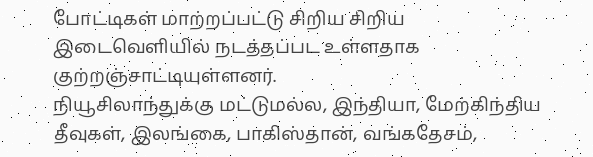போட்டிகள் மாற்றப்பட்டு சிறிய சிறிய இடைவெளியில் நடத்தப்பட உள்ளதாக குற்றஞ்சாட்டியுள்ளனர்.
நியூசிலாந்துக்கு மட்டுமல்ல, இந்தியா, மேற்கிந்திய தீவுகள், இலங்கை, பாகிஸ்தான், வங்கதேசம்,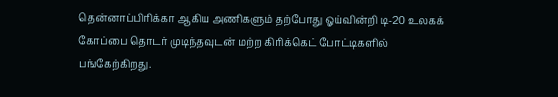தென்னாப்பிரிக்கா ஆகிய அணிகளும் தற்போது ஓய்வின்றி டி-20 உலகக் கோப்பை தொடர் முடிந்தவுடன் மற்ற கிரிக்கெட் போட்டிகளில் பங்கேற்கிறது.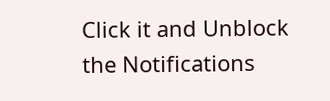Click it and Unblock the Notifications